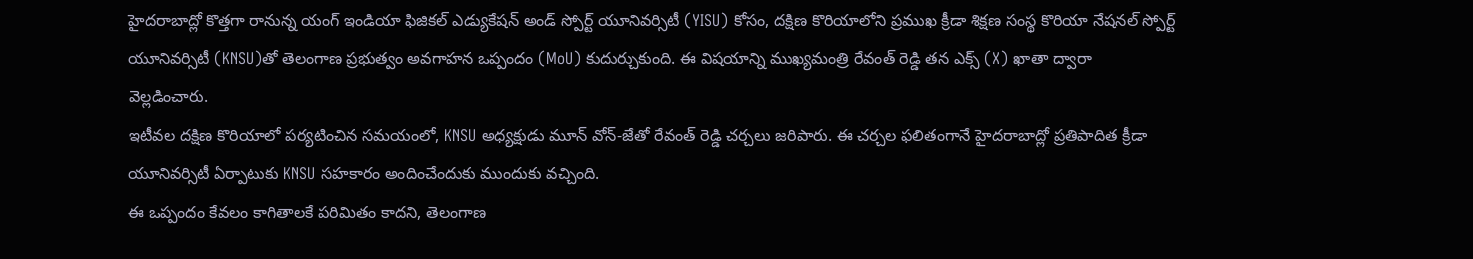హైదరాబాద్లో కొత్తగా రానున్న యంగ్ ఇండియా ఫిజికల్ ఎడ్యుకేషన్ అండ్ స్పోర్ట్ యూనివర్సిటీ (YISU) కోసం, దక్షిణ కొరియాలోని ప్రముఖ క్రీడా శిక్షణ సంస్థ కొరియా నేషనల్ స్పోర్ట్ యూనివర్సిటీ (KNSU)తో తెలంగాణ ప్రభుత్వం అవగాహన ఒప్పందం (MoU) కుదుర్చుకుంది. ఈ విషయాన్ని ముఖ్యమంత్రి రేవంత్ రెడ్డి తన ఎక్స్ (X) ఖాతా ద్వారా వెల్లడించారు.
ఇటీవల దక్షిణ కొరియాలో పర్యటించిన సమయంలో, KNSU అధ్యక్షుడు మూన్ వోన్-జేతో రేవంత్ రెడ్డి చర్చలు జరిపారు. ఈ చర్చల ఫలితంగానే హైదరాబాద్లో ప్రతిపాదిత క్రీడా యూనివర్సిటీ ఏర్పాటుకు KNSU సహకారం అందించేందుకు ముందుకు వచ్చింది.
ఈ ఒప్పందం కేవలం కాగితాలకే పరిమితం కాదని, తెలంగాణ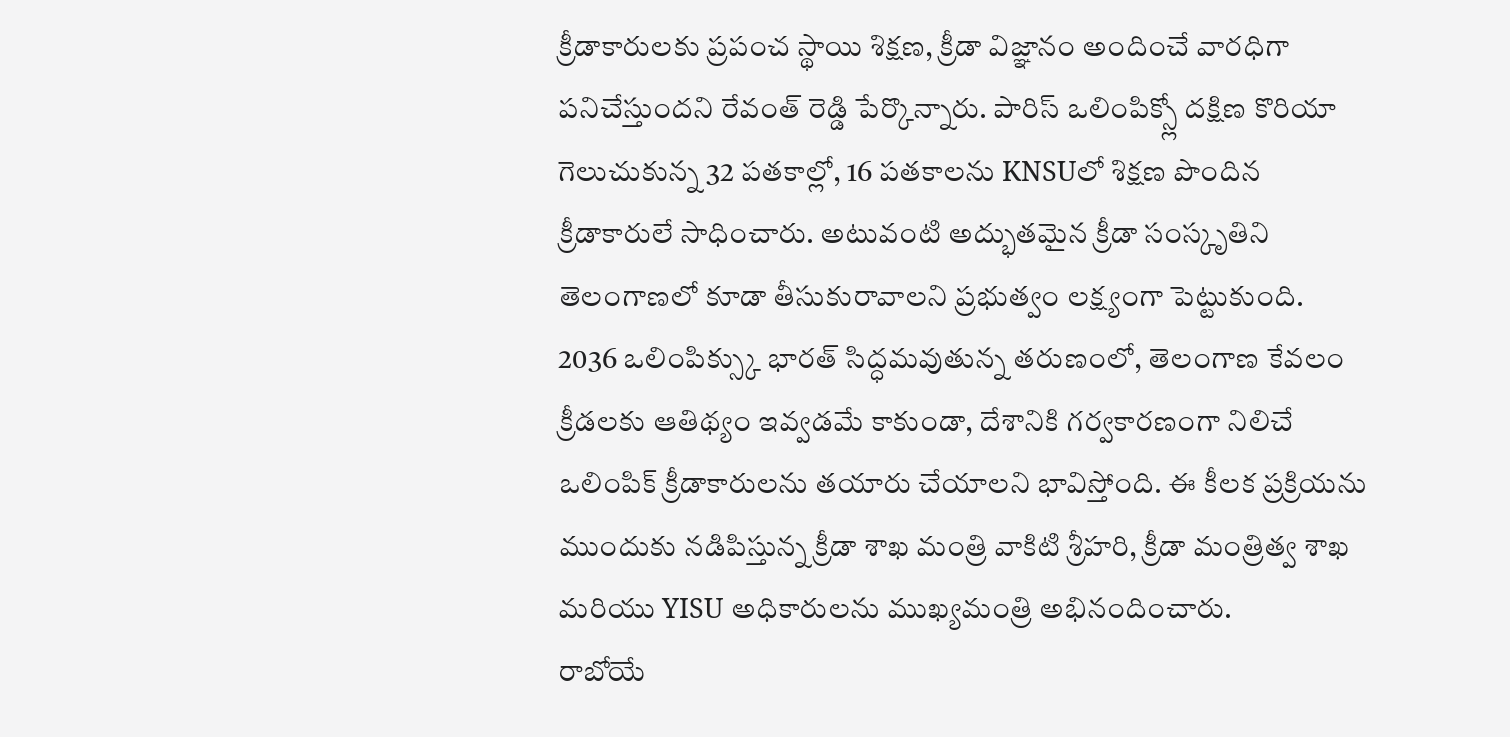క్రీడాకారులకు ప్రపంచ స్థాయి శిక్షణ, క్రీడా విజ్ఞానం అందించే వారధిగా పనిచేస్తుందని రేవంత్ రెడ్డి పేర్కొన్నారు. పారిస్ ఒలింపిక్స్లో దక్షిణ కొరియా గెలుచుకున్న 32 పతకాల్లో, 16 పతకాలను KNSUలో శిక్షణ పొందిన క్రీడాకారులే సాధించారు. అటువంటి అద్భుతమైన క్రీడా సంస్కృతిని తెలంగాణలో కూడా తీసుకురావాలని ప్రభుత్వం లక్ష్యంగా పెట్టుకుంది.
2036 ఒలింపిక్స్కు భారత్ సిద్ధమవుతున్న తరుణంలో, తెలంగాణ కేవలం క్రీడలకు ఆతిథ్యం ఇవ్వడమే కాకుండా, దేశానికి గర్వకారణంగా నిలిచే ఒలింపిక్ క్రీడాకారులను తయారు చేయాలని భావిస్తోంది. ఈ కీలక ప్రక్రియను ముందుకు నడిపిస్తున్న క్రీడా శాఖ మంత్రి వాకిటి శ్రీహరి, క్రీడా మంత్రిత్వ శాఖ మరియు YISU అధికారులను ముఖ్యమంత్రి అభినందించారు.
రాబోయే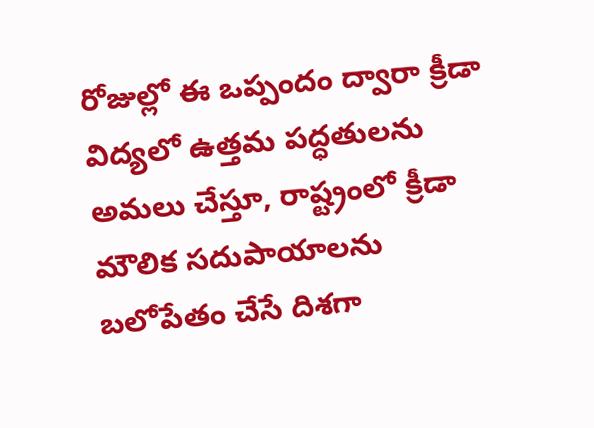రోజుల్లో ఈ ఒప్పందం ద్వారా క్రీడా విద్యలో ఉత్తమ పద్ధతులను అమలు చేస్తూ, రాష్ట్రంలో క్రీడా మౌలిక సదుపాయాలను బలోపేతం చేసే దిశగా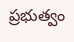ప్రభుత్వం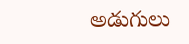అడుగులు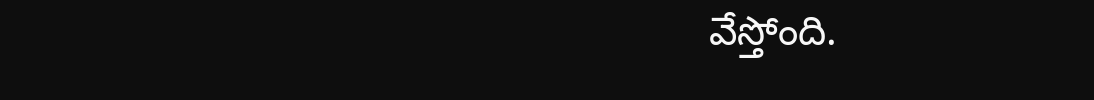వేస్తోంది.